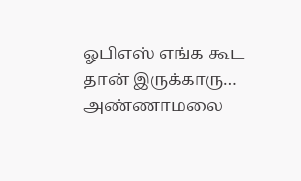ஓபிஎஸ் எங்க கூட தான் இருக்காரு… அண்ணாமலை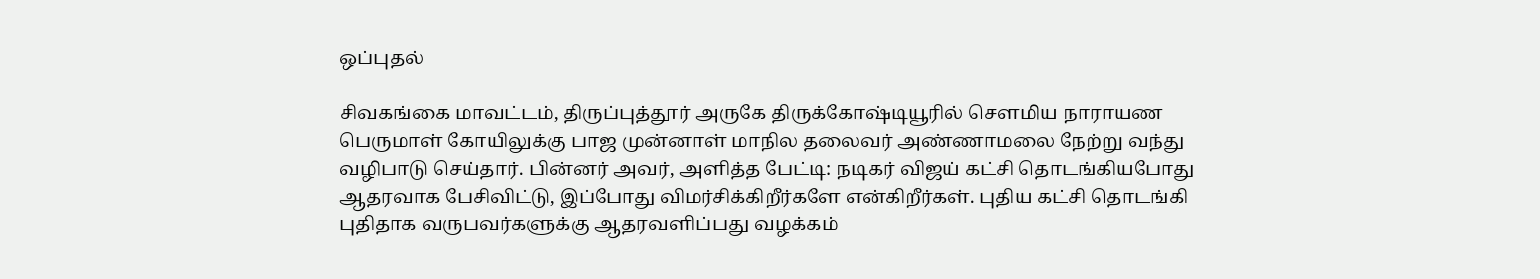ஒப்புதல்

சிவகங்கை மாவட்டம், திருப்புத்தூர் அருகே திருக்கோஷ்டியூரில் சௌமிய நாராயண பெருமாள் கோயிலுக்கு பாஜ முன்னாள் மாநில தலைவர் அண்ணாமலை நேற்று வந்து வழிபாடு செய்தார். பின்னர் அவர், அளித்த பேட்டி: நடிகர் விஜய் கட்சி தொடங்கியபோது ஆதரவாக பேசிவிட்டு, இப்போது விமர்சிக்கிறீர்களே என்கிறீர்கள். புதிய கட்சி தொடங்கி புதிதாக வருபவர்களுக்கு ஆதரவளிப்பது வழக்கம்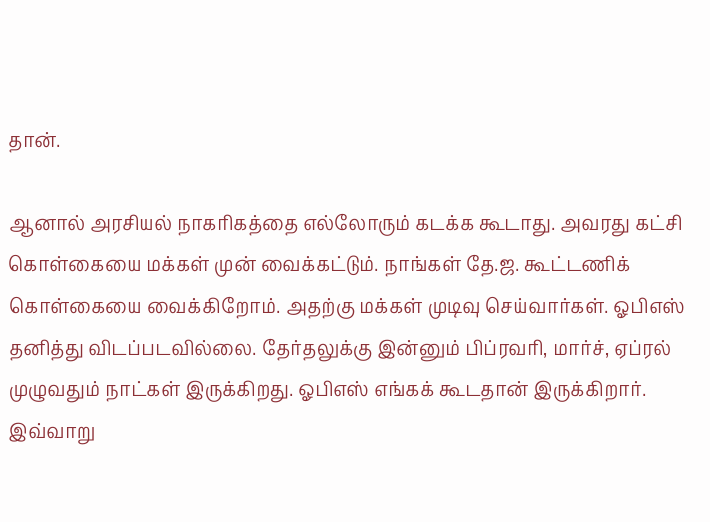தான்.

ஆனால் அரசியல் நாகரிகத்தை எல்லோரும் கடக்க கூடாது. அவரது கட்சி கொள்கையை மக்கள் முன் வைக்கட்டும். நாங்கள் தே.ஜ. கூட்டணிக் கொள்கையை வைக்கிறோம். அதற்கு மக்கள் முடிவு செய்வார்கள். ஓபிஎஸ் தனித்து விடப்படவில்லை. தேர்தலுக்கு இன்னும் பிப்ரவரி, மார்ச், ஏப்ரல் முழுவதும் நாட்கள் இருக்கிறது. ஓபிஎஸ் எங்கக் கூடதான் இருக்கிறார். இவ்வாறு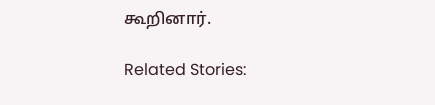கூறினார்.

Related Stories: